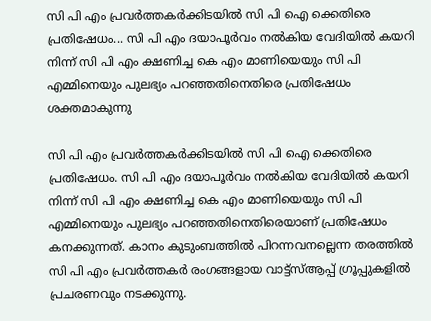സി പി എം പ്രവർത്തകർക്കിടയിൽ സി പി ഐ ക്കെതിരെ പ്രതിഷേധം... സി പി എം ദയാപൂർവം നൽകിയ വേദിയിൽ കയറി നിന്ന് സി പി എം ക്ഷണിച്ച കെ എം മാണിയെയും സി പി എമ്മിനെയും പുലഭ്യം പറഞ്ഞതിനെതിരെ പ്രതിഷേധം ശക്തമാകുന്നു

സി പി എം പ്രവർത്തകർക്കിടയിൽ സി പി ഐ ക്കെതിരെ പ്രതിഷേധം. സി പി എം ദയാപൂർവം നൽകിയ വേദിയിൽ കയറി നിന്ന് സി പി എം ക്ഷണിച്ച കെ എം മാണിയെയും സി പി എമ്മിനെയും പുലഭ്യം പറഞ്ഞതിനെതിരെയാണ് പ്രതിഷേധം കനക്കുന്നത്. കാനം കുടുംബത്തിൽ പിറന്നവനല്ലെന്ന തരത്തിൽ സി പി എം പ്രവർത്തകർ രംഗങ്ങളായ വാട്ട്സ്ആപ്പ് ഗ്രൂപ്പുകളിൽ പ്രചരണവും നടക്കുന്നു.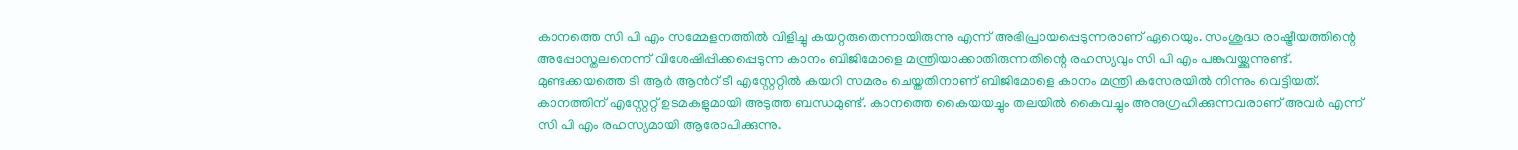കാനത്തെ സി പി എം സമ്മേളനത്തിൽ വിളിച്ചു കയറ്റരുതെന്നായിരുന്നു എന്ന് അഭിപ്രായപ്പെടുന്നരാണ് ഏറെയും. സംശുദ്ധ രാഷ്ട്രീയത്തിന്റെ അപ്പോസ്തലനെന്ന് വിശേഷിപ്പിക്കപ്പെടുന്ന കാനം ബിജിമോളെ മന്ത്രിയാക്കാതിരുന്നതിന്റെ രഹസ്യവും സി പി എം പങ്കുവയ്ക്കുന്നുണ്ട്. മുണ്ടക്കയത്തെ ടി ആർ ആൻറ് ടീ എസ്റ്റേറ്റിൽ കയറി സമരം ചെയ്തതിനാണ് ബിജിമോളെ കാനം മന്ത്രി കസേരയിൽ നിന്നും വെട്ടിയത്. കാനത്തിന് എസ്റ്റേറ്റ് ഉടമകളുമായി അടുത്ത ബന്ധമുണ്ട്. കാനത്തെ കൈയയച്ചും തലയിൽ കൈവച്ചും അനുഗ്രഹിക്കുന്നവരാണ് അവർ എന്ന് സി പി എം രഹസ്യമായി ആരോപിക്കുന്നു.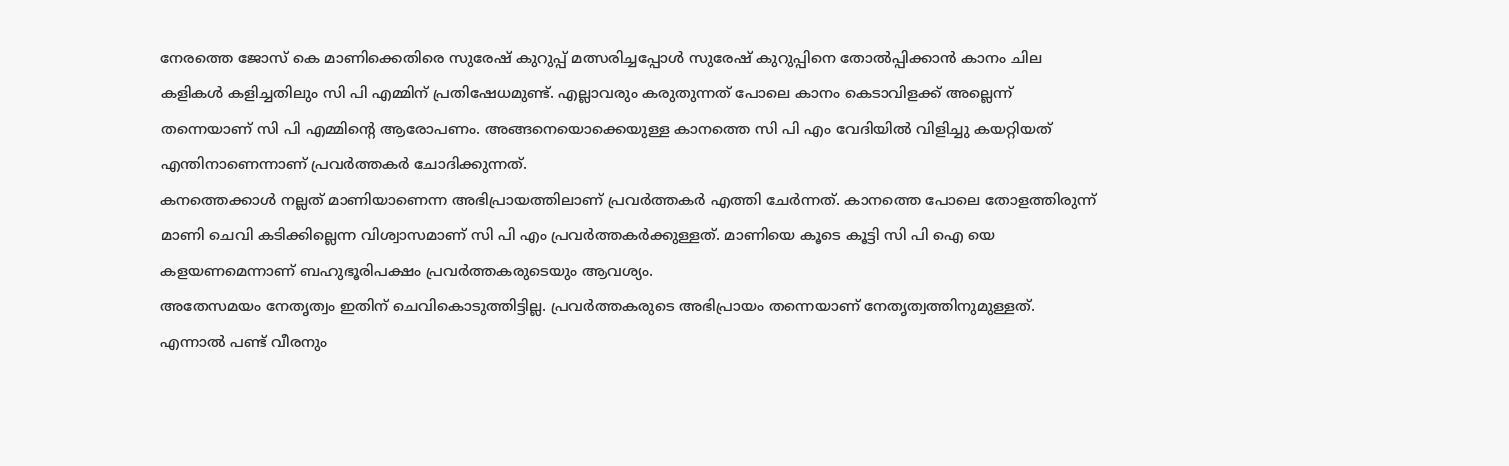നേരത്തെ ജോസ് കെ മാണിക്കെതിരെ സുരേഷ് കുറുപ്പ് മത്സരിച്ചപ്പോൾ സുരേഷ് കുറുപ്പിനെ തോൽപ്പിക്കാൻ കാനം ചില കളികൾ കളിച്ചതിലും സി പി എമ്മിന് പ്രതിഷേധമുണ്ട്. എല്ലാവരും കരുതുന്നത് പോലെ കാനം കെടാവിളക്ക് അല്ലെന്ന് തന്നെയാണ് സി പി എമ്മിന്റെ ആരോപണം. അങ്ങനെയൊക്കെയുള്ള കാനത്തെ സി പി എം വേദിയിൽ വിളിച്ചു കയറ്റിയത് എന്തിനാണെന്നാണ് പ്രവർത്തകർ ചോദിക്കുന്നത്.
കനത്തെക്കാൾ നല്ലത് മാണിയാണെന്ന അഭിപ്രായത്തിലാണ് പ്രവർത്തകർ എത്തി ചേർന്നത്. കാനത്തെ പോലെ തോളത്തിരുന്ന് മാണി ചെവി കടിക്കില്ലെന്ന വിശ്വാസമാണ് സി പി എം പ്രവർത്തകർക്കുള്ളത്. മാണിയെ കൂടെ കൂട്ടി സി പി ഐ യെ കളയണമെന്നാണ് ബഹുഭൂരിപക്ഷം പ്രവർത്തകരുടെയും ആവശ്യം.
അതേസമയം നേതൃത്വം ഇതിന് ചെവികൊടുത്തിട്ടില്ല. പ്രവർത്തകരുടെ അഭിപ്രായം തന്നെയാണ് നേതൃത്വത്തിനുമുള്ളത്. എന്നാൽ പണ്ട് വീരനും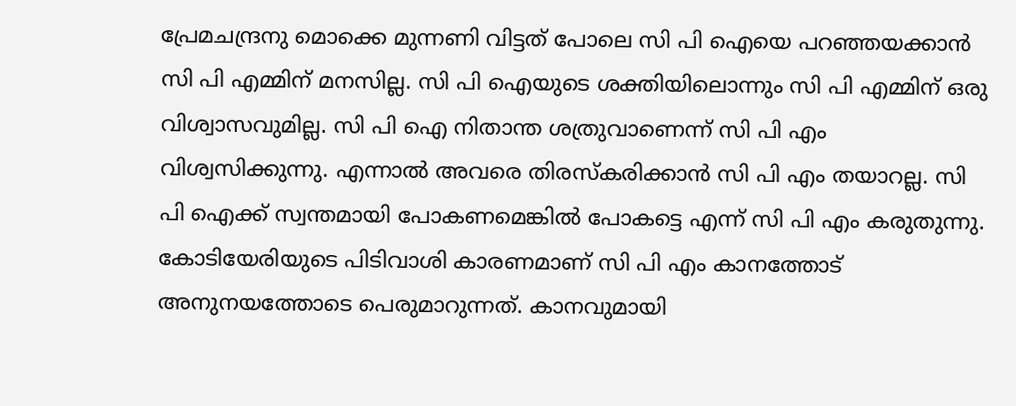പ്രേമചന്ദ്രനു മൊക്കെ മുന്നണി വിട്ടത് പോലെ സി പി ഐയെ പറഞ്ഞയക്കാൻ സി പി എമ്മിന് മനസില്ല. സി പി ഐയുടെ ശക്തിയിലൊന്നും സി പി എമ്മിന് ഒരു വിശ്വാസവുമില്ല. സി പി ഐ നിതാന്ത ശത്രുവാണെന്ന് സി പി എം വിശ്വസിക്കുന്നു. എന്നാൽ അവരെ തിരസ്കരിക്കാൻ സി പി എം തയാറല്ല. സി പി ഐക്ക് സ്വന്തമായി പോകണമെങ്കിൽ പോകട്ടെ എന്ന് സി പി എം കരുതുന്നു.
കോടിയേരിയുടെ പിടിവാശി കാരണമാണ് സി പി എം കാനത്തോട് അനുനയത്തോടെ പെരുമാറുന്നത്. കാനവുമായി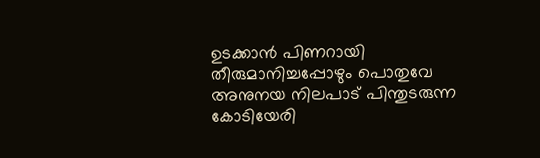ഉടക്കാൻ പിണറായി തീരുമാനിച്ചപ്പോഴും പൊതുവേ അനുനയ നിലപാട് പിന്തുടരുന്ന കോടിയേരി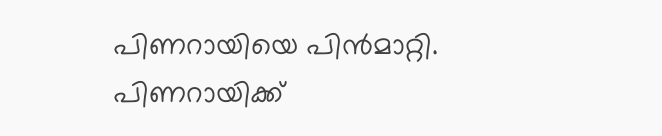പിണറായിയെ പിൻമാറ്റി. പിണറായിക്ക്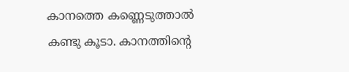കാനത്തെ കണ്ണെടുത്താൽ കണ്ടു കൂടാ. കാനത്തിന്റെ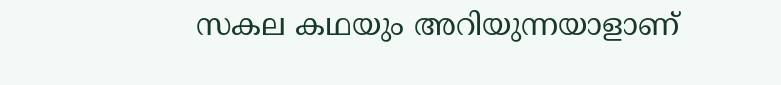സകല കഥയും അറിയുന്നയാളാണ്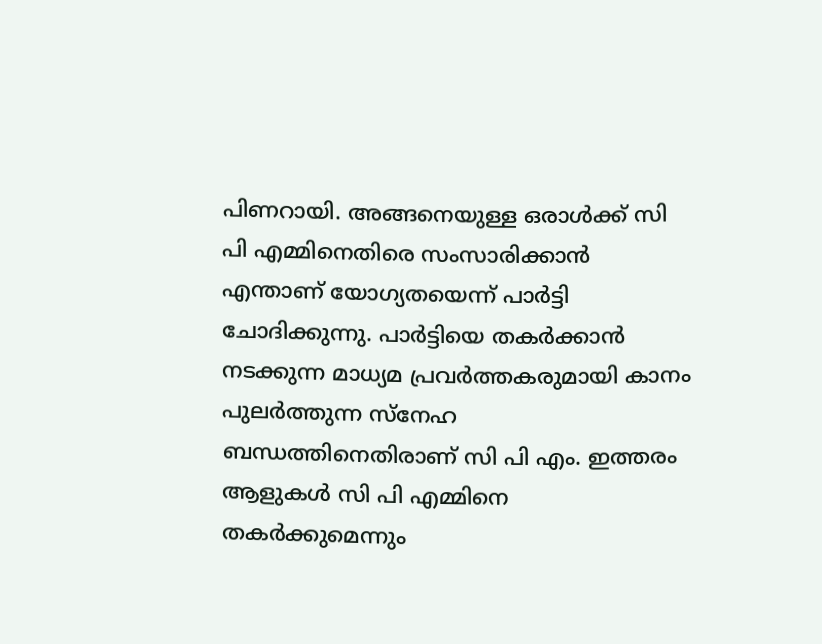പിണറായി. അങ്ങനെയുള്ള ഒരാൾക്ക് സി പി എമ്മിനെതിരെ സംസാരിക്കാൻ എന്താണ് യോഗ്യതയെന്ന് പാർട്ടി ചോദിക്കുന്നു. പാർട്ടിയെ തകർക്കാൻ നടക്കുന്ന മാധ്യമ പ്രവർത്തകരുമായി കാനം പുലർത്തുന്ന സ്നേഹ ബന്ധത്തിനെതിരാണ് സി പി എം. ഇത്തരം ആളുകൾ സി പി എമ്മിനെ തകർക്കുമെന്നും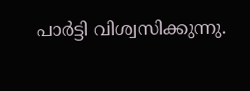പാർട്ടി വിശ്വസിക്കുന്നു.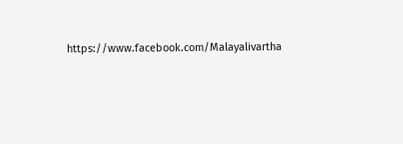https://www.facebook.com/Malayalivartha